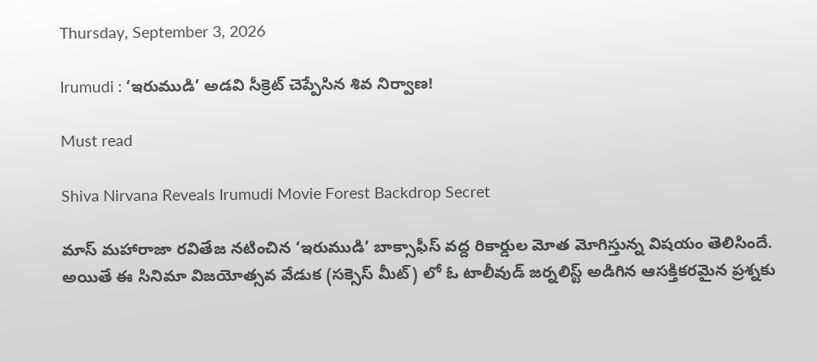Thursday, September 3, 2026

Irumudi : ‘ఇరుముడి’ అడవి సీక్రెట్ చెప్పేసిన శివ నిర్వాణ!

Must read

Shiva Nirvana Reveals Irumudi Movie Forest Backdrop Secret

మాస్ మహారాజా రవితేజ నటించిన ‘ఇరుముడి’ బాక్సాఫీస్ వద్ద రికార్డుల మోత మోగిస్తున్న విషయం తెలిసిందే. అయితే ఈ సినిమా విజయోత్సవ వేడుక (సక్సెస్ మీట్) లో ఓ టాలీవుడ్ జర్నలిస్ట్ అడిగిన ఆసక్తికరమైన ప్రశ్నకు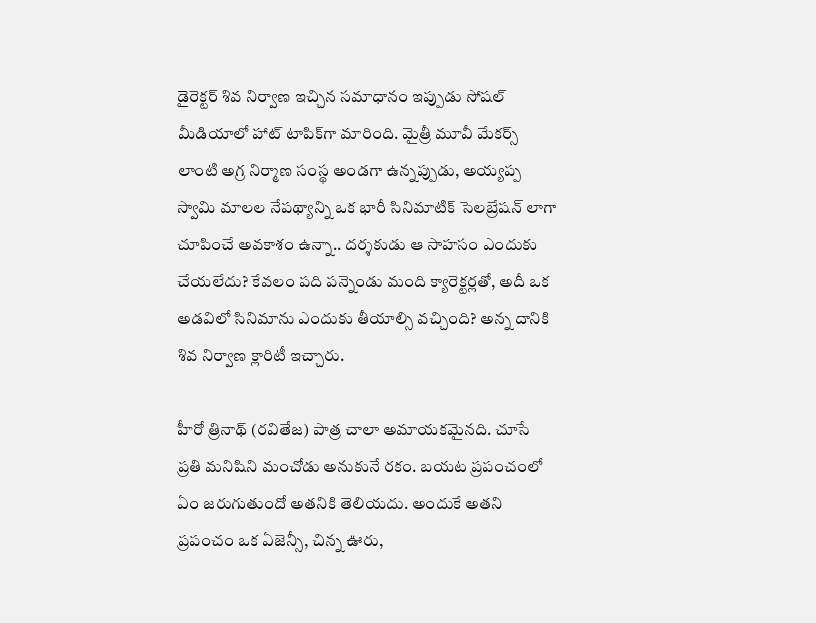డైరెక్టర్ శివ నిర్వాణ ఇచ్చిన సమాధానం ఇప్పుడు సోషల్ మీడియాలో హాట్ టాపిక్‌గా మారింది. మైత్రీ మూవీ మేకర్స్ లాంటి అగ్ర నిర్మాణ సంస్థ అండగా ఉన్నప్పుడు, అయ్యప్ప స్వామి మాలల నేపథ్యాన్ని ఒక భారీ సినిమాటిక్ సెలబ్రేషన్ లాగా చూపించే అవకాశం ఉన్నా.. దర్శకుడు ఆ సాహసం ఎందుకు చేయలేదు? కేవలం పది పన్నెండు మంది క్యారెక్టర్లతో, అదీ ఒక అడవిలో సినిమాను ఎందుకు తీయాల్సి వచ్చింది? అన్న దానికి శివ నిర్వాణ క్లారిటీ ఇచ్చారు.

హీరో త్రినాథ్ (రవితేజ) పాత్ర చాలా అమాయకమైనది. చూసే ప్రతి మనిషిని మంచోడు అనుకునే రకం. బయట ప్రపంచంలో ఏం జరుగుతుందో అతనికి తెలియదు. అందుకే అతని ప్రపంచం ఒక ఏజెన్సీ, చిన్న ఊరు,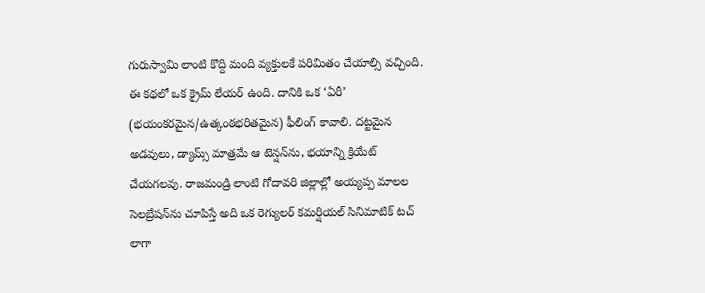గురుస్వామి లాంటి కొద్ది మంది వ్యక్తులకే పరిమితం చేయాల్సి వచ్చింది. ఈ కథలో ఒక క్రైమ్ లేయర్ ఉంది. దానికి ఒక ‘ఏరీ’ (భయంకరమైన/ఉత్కంఠభరితమైన) ఫీలింగ్ కావాలి. దట్టమైన అడవులు, డ్యామ్స్ మాత్రమే ఆ టెన్షన్‌ను, భయాన్ని క్రియేట్ చేయగలవు. రాజమండ్రి లాంటి గోదావరి జిల్లాల్లో అయ్యప్ప మాలల సెలబ్రేషన్‌ను చూపిస్తే అది ఒక రెగ్యులర్ కమర్షియల్ సినిమాటిక్ టచ్ లాగా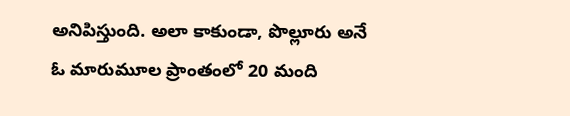అనిపిస్తుంది. అలా కాకుండా, పొల్లూరు అనే ఓ మారుమూల ప్రాంతంలో 20 మంది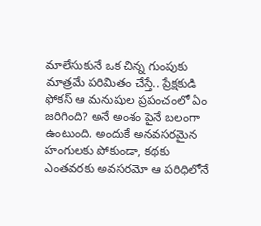మాలేసుకునే ఒక చిన్న గుంపుకు మాత్రమే పరిమితం చేస్తే.. ప్రేక్షకుడి ఫోకస్ ఆ మనుషుల ప్రపంచంలో ఏం జరిగింది? అనే అంశం పైనే బలంగా ఉంటుంది. అందుకే అనవసరమైన హంగులకు పోకుండా, కథకు ఎంతవరకు అవసరమో ఆ పరిధిలోనే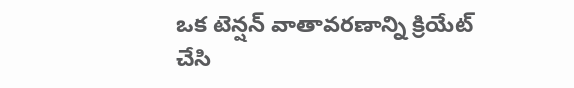ఒక టెన్షన్ వాతావరణాన్ని క్రియేట్ చేసి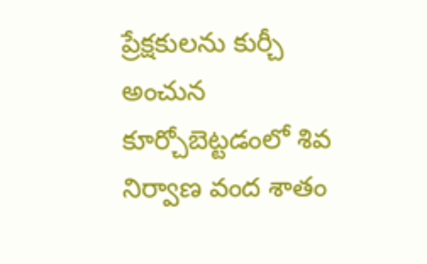ప్రేక్షకులను కుర్చీ అంచున కూర్చోబెట్టడంలో శివ నిర్వాణ వంద శాతం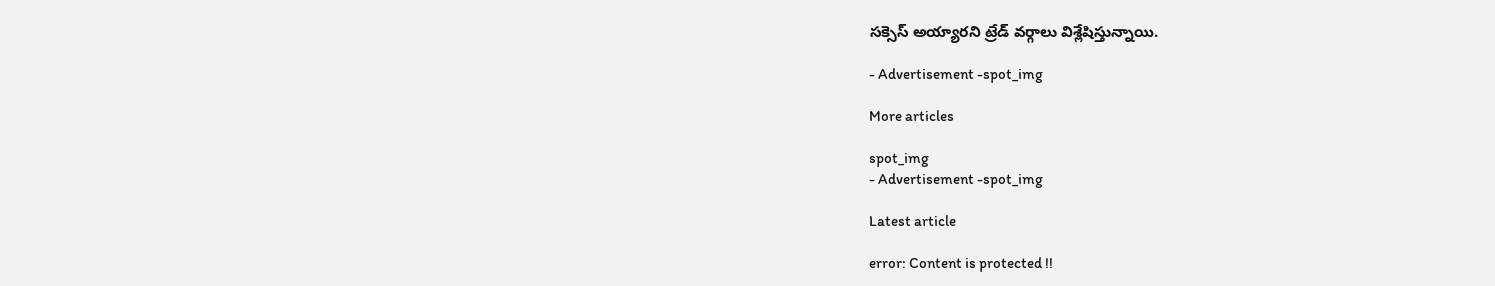సక్సెస్ అయ్యారని ట్రేడ్ వర్గాలు విశ్లేషిస్తున్నాయి.

- Advertisement -spot_img

More articles

spot_img
- Advertisement -spot_img

Latest article

error: Content is protected !!